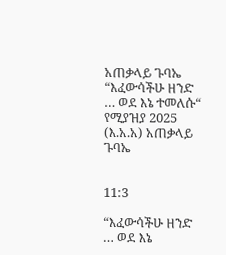አጠቃላይ ጉባኤ
“እፈውሳችሁ ዘንድ … ወደ እኔ ተመለሱ“
የሚያዝያ 2025 (እ.አ.አ) አጠቃላይ ጉባኤ


11:3

“እፈውሳችሁ ዘንድ … ወደ እኔ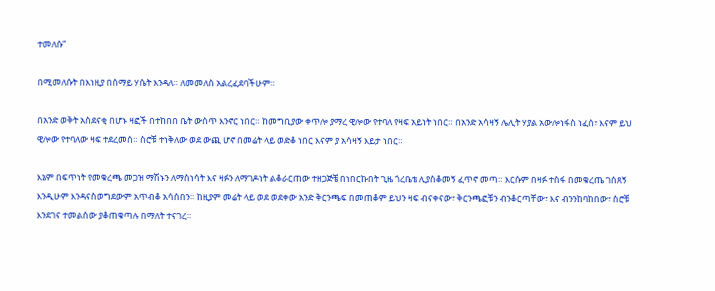ተመለሱ“

በሚመለሱት በእነዚያ በሰማይ ሃሴት እንዳለ። ለመመለስ አልረፈደባችሁም።

በአንድ ወቅት አስደናቂ በሆኑ ዛፎች በተከበበ ቤት ውስጥ እንኖር ነበር። ከመግቢያው ቀጥሎ ያማረ ዊሎው የተባለ የዛፍ አይነት ነበር። በአንድ አሳዛኝ ሌሊት ሃያል አውሎነፋስ ነፈሰ፣ እናም ይህ ዊሎው የተባለው ዛፍ ተደረመሰ። ስሮቹ ተነቅለው ወደ ውጪ ሆኖ በመሬት ላይ ወድቆ ነበር እናም ያ አሳዛኝ እይታ ነበር።

እኔም በፍጥነት የመቁረጫ መጋዝ ማሽኑን ለማስነሳት እና ዛፉን ለማገዶነት ልቆራርጠው ተዘጋጅቼ በነበርኩበት ጊዜ ጎረቤቴ ሊያስቆመኝ ፈጥኖ መጣ። እርሱም በዛፉ ተስፋ በመቁረጤ ገሰጸኝ እንዲሁም እንዳናስወግደውም አጥብቆ አሳሰበን። ከዚያም መሬት ላይ ወደ ወደቀው አንድ ቅርንጫፍ በመጠቆም ይህን ዛፍ ብናቀናው፣ ቅርንጫፎቹን ብንቆርጣቸው፣ እና ብንንከባከበው፣ ስሮቹ እንደገና ተመልሰው ያቆጠቁጣሉ በማለት ተናገረ።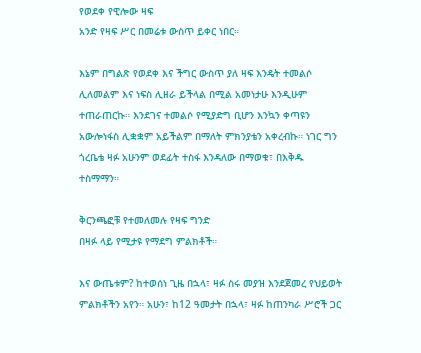የወደቀ የዊሎው ዛፍ
አንድ የዛፍ ሥር በመሬቱ ውስጥ ይቀር ነበር።

እኔም በግልጽ የወደቀ እና ችግር ውስጥ ያለ ዛፍ እንዴት ተመልሶ ሊለመልም እና ነፍስ ሊዘራ ይችላል በሚል አመነታሁ እንዲሁም ተጠራጠርኩ። እንደገና ተመልሶ የሚያድግ ቢሆን እንኳን ቀጣዩን አውሎነፋስ ሊቋቋም አይችልም በማለት ምክንያቴን አቀረብኩ። ነገር ግን ጎረቤቴ ዛፉ አሁንም ወደፊት ተስፋ እንዳለው በማወቁ፣ በእቅዱ ተስማማን።

ቅርንጫፎቹ የተመለመሉ የዛፍ ግንድ
በዛፉ ላይ የሚታዩ የማደግ ምልክቶች።

እና ውጤቱም? ከተወሰነ ጊዜ በኋላ፣ ዛፉ ስሩ መያዝ እንደጀመረ የህይወት ምልክቶችን አየን። አሁን፣ ከ12 ዓመታት በኋላ፣ ዛፉ ከጠንካራ ሥሮች ጋር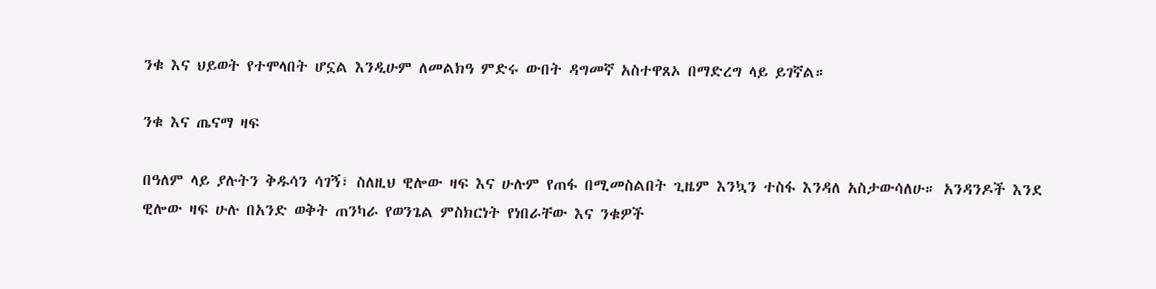ንቁ እና ህይወት የተሞላበት ሆኗል እንዲሁም ለመልክዓ ምድሩ ውበት ዳግመኛ አስተዋጸኦ በማድረግ ላይ ይገኛል።

ንቁ እና ጤናማ ዛፍ

በዓለም ላይ ያሉትን ቅዱሳን ሳገኝ፣ ስለዚህ ዊሎው ዛፍ እና ሁሉም የጠፋ በሚመስልበት ጊዜም እንኳን ተስፋ እንዳለ አስታውሳለሁ። አንዳንዶች እንደ ዊሎው ዛፍ ሁሉ በአንድ ወቅት ጠንካራ የወንጌል ምስክርነት የነበራቸው እና ንቁዎች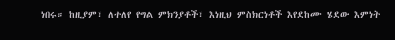ነበሩ። ከዚያም፣ ለተለየ የግል ምክንያቶች፣ እነዚህ ምስክርነቶች እየደከሙ ሄደው እምነት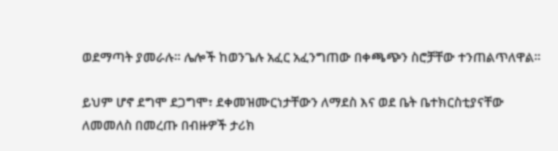ወደማጣት ያመራሉ። ሌሎች ከወንጌሉ አፈር አፈንግጠው በቀጫጭን ስሮቻቸው ተንጠልጥለዋል።

ይህም ሆኖ ደግሞ ደጋግሞ፣ ደቀመዝሙርነታቸውን ለማደስ እና ወደ ቤት ቤተክርስቲያናቸው ለመመለስ በመረጡ በብዙዎች ታሪክ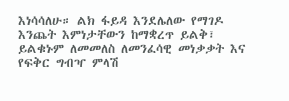እነሳሳለሁ። ልክ ፋይዳ እንደሌለው የማገዶ እንጨት እምነታቸውን ከማቋረጥ ይልቅ፣ ይልቁኑም ለመመለስ ለመንፈሳዊ መነቃቃት እና የፍቅር ግብዣ ምላሽ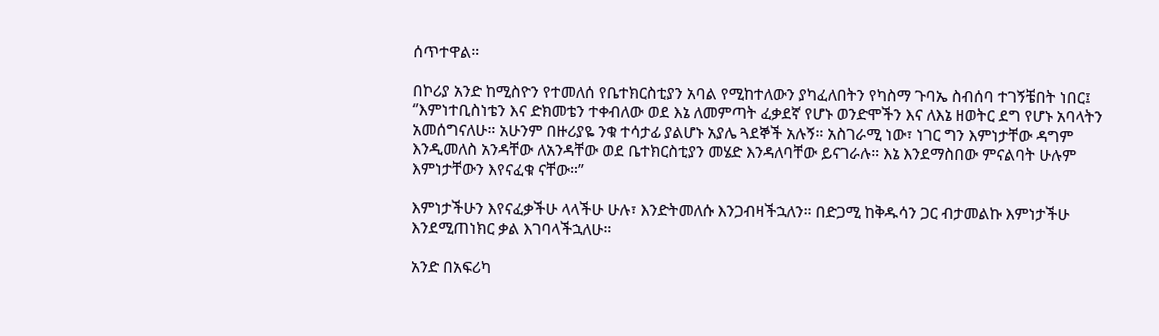ሰጥተዋል።

በኮሪያ አንድ ከሚስዮን የተመለሰ የቤተክርስቲያን አባል የሚከተለውን ያካፈለበትን የካስማ ጉባኤ ስብሰባ ተገኝቼበት ነበር፤ ‘’እምነተቢስነቴን እና ድክመቴን ተቀብለው ወደ እኔ ለመምጣት ፈቃደኛ የሆኑ ወንድሞችን እና ለእኔ ዘወትር ደግ የሆኑ አባላትን አመሰግናለሁ። አሁንም በዙሪያዬ ንቁ ተሳታፊ ያልሆኑ አያሌ ጓደኞች አሉኝ። አስገራሚ ነው፣ ነገር ግን እምነታቸው ዳግም እንዲመለስ አንዳቸው ለአንዳቸው ወደ ቤተክርስቲያን መሄድ እንዳለባቸው ይናገራሉ። እኔ እንደማስበው ምናልባት ሁሉም እምነታቸውን እየናፈቁ ናቸው።”

እምነታችሁን እየናፈቃችሁ ላላችሁ ሁሉ፣ እንድትመለሱ እንጋብዛችኋለን። በድጋሚ ከቅዱሳን ጋር ብታመልኩ እምነታችሁ እንደሚጠነክር ቃል እገባላችኋለሁ።

አንድ በአፍሪካ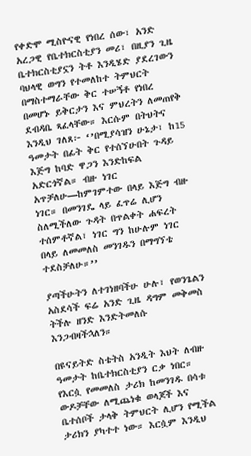የቀድሞ ሚስዮናዊ የነበረ ሰው፣ አንድ አረጋዊ የቤተክርስቲያን መሪ፣ በዚያን ጊዜ ቤተክርስቲያኗን ትቶ እንዲሄድ ያደረገውን ባህላዊ ወግን የተመለከተ ትምህርት በማስተማራቸው ቅር ተሠኝቶ የነበረ በመሆኑ ይቅርታን እና ምህረትን ለመጠየቅ ደብዳቤ ጻፈላቸው። እርሱም በትህትና እንዲህ ገለጸ፦ ‘’በሚያሳዝን ሁኔታ፣ ከ15 ዓመታት በፊት ቅር የተሰኘሁበት ጉዳይ እጅግ ከባድ ዋጋን እንድከፍል አድርጎኛል። ብዙ ነገር አጥቻለሁ—ከምገምተው በላይ እጅግ ብዙ ነገር። በመንገዴ ላይ ፈጥሬ ሊሆን ስለሚችለው ጉዳት በጥልቀት ሐፍረት ተሰምቶኛል፣ ነገር ግን ከሁሉም ነገር በላይ ለመመለስ መንገዱን በማግኘቴ ተደስቻለሁ።’’

ያጣችሁትን ለተገነዘባችሁ ሁሉ፣ የወንጌልን አስደሳች ፍሬ አንድ ጊዜ ዳግም መቅመስ ትችሉ ዘንድ እንድትመለሱ እንጋብዛችኋለን።

በዩናይትድ ስቴትስ አንዲት እህት ለብዙ ዓመታት ከቤተክርስቲያን ርቃ ነበር። የእርሷ የመመለስ ታሪክ ከመንገዱ በሳቱ ውዶቻቸው ለሚጨነቁ ወላጆች እና ቤተሰቦች ታላቅ ትምህርት ሊሆን የሚችል ታሪክን ያካተተ ነው። እርሷም እንዲህ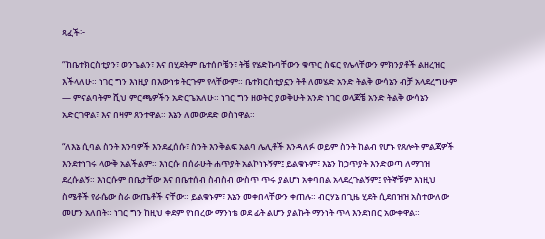ጻፈች፦

‘’ከቤተክርስቲያን፣ ወንጌልን፣ እና በሂደትም ቤተሰቦቼን፣ ትቼ የሄድኩባቸውን ቁጥር ስፍር የሌላቸውን ምክንያቶች ልዘረዝር እችላለሁ። ነገር ግን እነዚያ በእውነቱ ትርጉም የላቸውም። ቤተክርስቲያኗን ትቶ ለመሄድ አንድ ትልቅ ውሳኔን ብቻ አላደረግሁም — ምናልባትም ሺህ ምርጫዎችን አድርጌአለሁ። ነገር ግን ዘወትር ያወቅሁት አንድ ነገር ወላጆቼ አንድ ትልቅ ውሳኔን አድርገዋል፣ እና በዛም ጸንተዋል። እኔን ለመውደድ ወስነዋል።

“ለእኔ ሲባል ስንት እንባዎች እንደፈሰሱ፣ ስንት እንቅልፍ አልባ ሌሊቶች እንዳለፉ ወይም ስንት ከልብ የሆኑ የጸሎት ምልጃዎች እንደተነገሩ ላውቅ አልችልም። እነርሱ በሰራሁት ሐጥያት አልኮነኑኝም፤ ይልቁኑም፣ እኔን ከኃጥያት እንድወጣ ለማገዝ ደረሱልኝ። እነርሱም በቤታቸው እና በቤተሰብ ስብስብ ውስጥ ጥሩ ያልሆነ አቀባበል አላደረጉልኝም፤ የትኞቹም እነዚህ ስሜቶች የራሴው ስራ ውጤቶች ናቸው። ይልቁኑም፣ እኔን መቀበላቸውን ቀጠሉ። ብርሃኔ በጊዜ ሂደት ሲደበዝዝ አስተውለው መሆን አለበት። ነገር ግን ከዚህ ቀደም የነበረው ማንነቴ ወደ ፊት ልሆን ያልኩት ማንነት ጥላ እንደነበር አውቀዋል።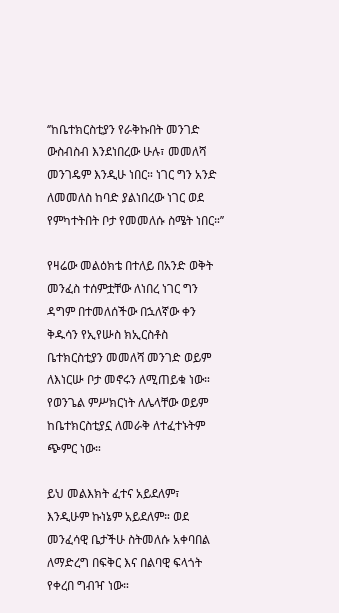‘’ከቤተክርስቲያን የራቅኩበት መንገድ ውስብስብ እንደነበረው ሁሉ፣ መመለሻ መንገዴም እንዲሁ ነበር። ነገር ግን አንድ ለመመለስ ከባድ ያልነበረው ነገር ወደ የምካተትበት ቦታ የመመለሱ ስሜት ነበር።’’

የዛሬው መልዕክቴ በተለይ በአንድ ወቅት መንፈስ ተሰምቷቸው ለነበረ ነገር ግን ዳግም በተመለሰችው በኋለኛው ቀን ቅዱሳን የኢየሡስ ክኢርስቶስ ቤተክርስቲያን መመለሻ መንገድ ወይም ለእነርሡ ቦታ መኖሩን ለሚጠይቁ ነው። የወንጌል ምሥክርነት ለሌላቸው ወይም ከቤተክርስቲያኗ ለመራቅ ለተፈተኑትም ጭምር ነው።

ይህ መልእክት ፈተና አይደለም፣ እንዲሁም ኩነኔም አይደለም። ወደ መንፈሳዊ ቤታችሁ ስትመለሱ አቀባበል ለማድረግ በፍቅር እና በልባዊ ፍላጎት የቀረበ ግብዣ ነው።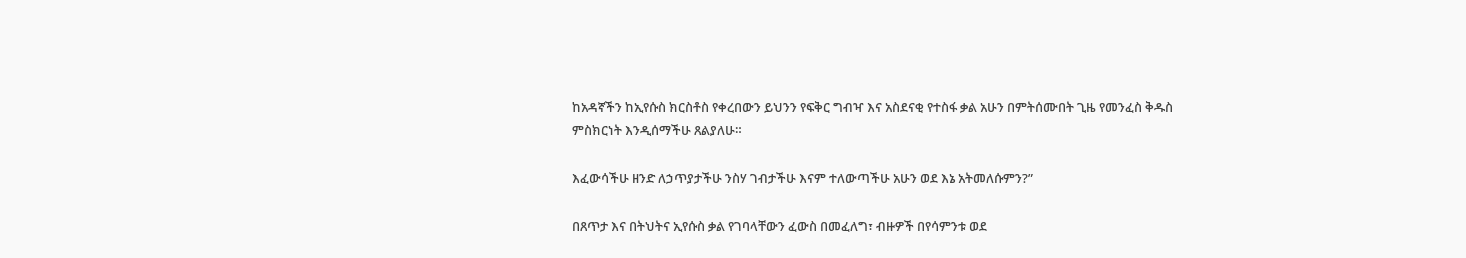ከአዳኛችን ከኢየሱስ ክርስቶስ የቀረበውን ይህንን የፍቅር ግብዣ እና አስደናቂ የተስፋ ቃል አሁን በምትሰሙበት ጊዜ የመንፈስ ቅዱስ ምስክርነት እንዲሰማችሁ ጸልያለሁ።

እፈውሳችሁ ዘንድ ለኃጥያታችሁ ንስሃ ገብታችሁ እናም ተለውጣችሁ አሁን ወደ እኔ አትመለሱምን?”

በጸጥታ እና በትህትና ኢየሱስ ቃል የገባላቸውን ፈውስ በመፈለግ፣ ብዙዎች በየሳምንቱ ወደ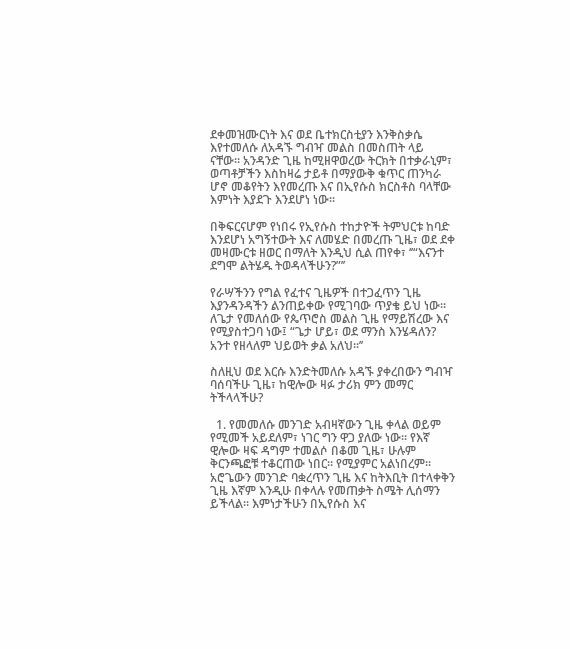ደቀመዝሙርነት እና ወደ ቤተክርስቲያን እንቅስቃሴ እየተመለሱ ለአዳኙ ግብዣ መልስ በመስጠት ላይ ናቸው። አንዳንድ ጊዜ ከሚዘዋወረው ትርክት በተቃራኒም፣ ወጣቶቻችን እስከዛሬ ታይቶ በማያውቅ ቁጥር ጠንካራ ሆኖ መቆየትን እየመረጡ እና በኢየሱስ ክርስቶስ ባላቸው እምነት እያደጉ እንደሆነ ነው።

በቅፍርናሆም የነበሩ የኢየሱስ ተከታዮች ትምህርቱ ከባድ እንደሆነ አግኝተውት እና ለመሄድ በመረጡ ጊዜ፣ ወደ ደቀ መዛሙርቱ ዘወር በማለት እንዲህ ሲል ጠየቀ፣ ‘’“እናንተ ደግሞ ልትሄዱ ትወዳላችሁን?”’’

የራሣችንን የግል የፈተና ጊዜዎች በተጋፈጥን ጊዜ እያንዳንዳችን ልንጠይቀው የሚገባው ጥያቄ ይህ ነው። ለጌታ የመለሰው የጴጥሮስ መልስ ጊዜ የማይሽረው እና የሚያስተጋባ ነው፤ “ጌታ ሆይ፣ ወደ ማንስ እንሄዳለን? አንተ የዘላለም ህይወት ቃል አለህ።’’

ስለዚህ ወደ እርሱ እንድትመለሱ አዳኙ ያቀረበውን ግብዣ ባሰባችሁ ጊዜ፣ ከዊሎው ዛፉ ታሪክ ምን መማር ትችላላችሁ?

  1. የመመለሱ መንገድ አብዛኛውን ጊዜ ቀላል ወይም የሚመች አይደለም፣ ነገር ግን ዋጋ ያለው ነው። የእኛ ዊሎው ዛፍ ዳግም ተመልሶ በቆመ ጊዜ፣ ሁሉም ቅርንጫፎቹ ተቆርጠው ነበር። የሚያምር አልነበረም። አሮጌውን መንገድ ባቋረጥን ጊዜ እና ከትእቢት በተላቀቅን ጊዜ እኛም እንዲሁ በቀላሉ የመጠቃት ስሜት ሊሰማን ይችላል። እምነታችሁን በኢየሱስ እና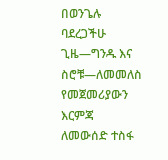በወንጌሉ ባደረጋችሁ ጊዜ—ግንዱ እና ስሮቹ—ለመመለስ የመጀመሪያውን እርምጃ ለመውሰድ ተስፋ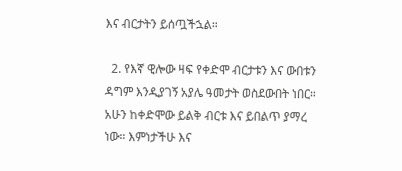እና ብርታትን ይሰጧችኋል።

  2. የእኛ ዊሎው ዛፍ የቀድሞ ብርታቱን እና ውበቱን ዳግም እንዲያገኝ አያሌ ዓመታት ወስደውበት ነበር። አሁን ከቀድሞው ይልቅ ብርቱ እና ይበልጥ ያማረ ነው። እምነታችሁ እና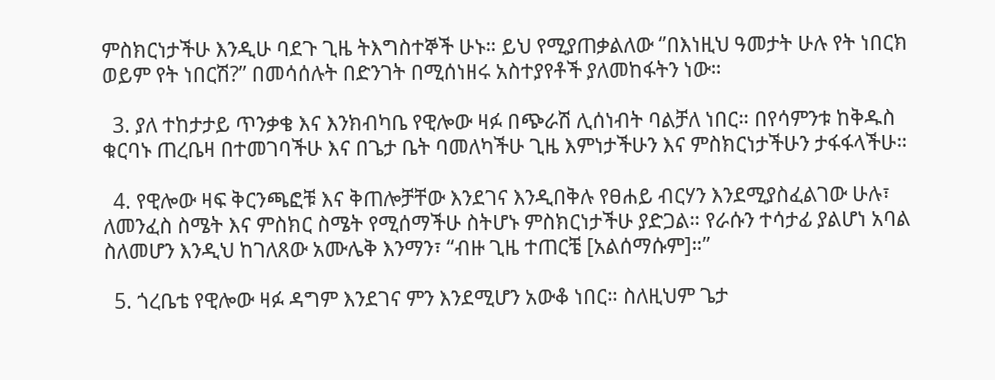ምስክርነታችሁ እንዲሁ ባደጉ ጊዜ ትእግስተኞች ሁኑ። ይህ የሚያጠቃልለው ‘’በእነዚህ ዓመታት ሁሉ የት ነበርክ ወይም የት ነበርሽ?’’ በመሳሰሉት በድንገት በሚሰነዘሩ አስተያየቶች ያለመከፋትን ነው።

  3. ያለ ተከታታይ ጥንቃቄ እና እንክብካቤ የዊሎው ዛፉ በጭራሽ ሊሰነብት ባልቻለ ነበር። በየሳምንቱ ከቅዱስ ቁርባኑ ጠረቤዛ በተመገባችሁ እና በጌታ ቤት ባመለካችሁ ጊዜ እምነታችሁን እና ምስክርነታችሁን ታፋፋላችሁ።

  4. የዊሎው ዛፍ ቅርንጫፎቹ እና ቅጠሎቻቸው እንደገና እንዲበቅሉ የፀሐይ ብርሃን እንደሚያስፈልገው ሁሉ፣ ለመንፈስ ስሜት እና ምስክር ስሜት የሚሰማችሁ ስትሆኑ ምስክርነታችሁ ያድጋል። የራሱን ተሳታፊ ያልሆነ አባል ስለመሆን እንዲህ ከገለጸው አሙሌቅ እንማን፣ “ብዙ ጊዜ ተጠርቼ [አልሰማሱም]።”

  5. ጎረቤቴ የዊሎው ዛፉ ዳግም እንደገና ምን እንደሚሆን አውቆ ነበር። ስለዚህም ጌታ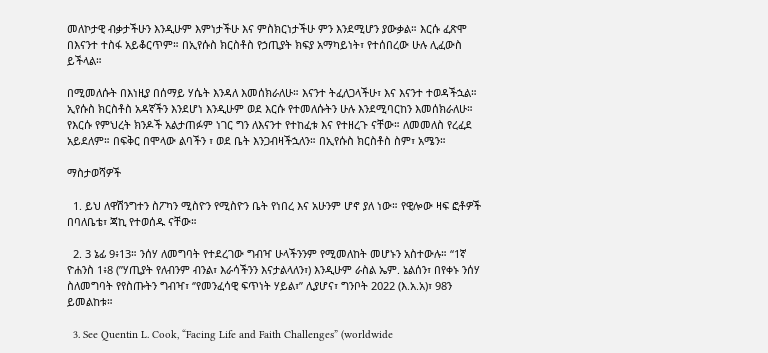መለኮታዊ ብቃታችሁን እንዲሁም እምነታችሁ እና ምስክርነታችሁ ምን እንደሚሆን ያውቃል። እርሱ ፈጽሞ በእናንተ ተስፋ አይቆርጥም። በኢየሱስ ክርስቶስ የኃጢያት ክፍያ አማካይነት፣ የተሰበረው ሁሉ ሊፈውስ ይችላል።

በሚመለሱት በእነዚያ በሰማይ ሃሴት እንዳለ እመሰክራለሁ። እናንተ ትፈለጋላችሁ፣ እና እናንተ ተወዳችኋል። ኢየሱስ ክርስቶስ አዳኛችን እንደሆነ እንዲሁም ወደ እርሱ የተመለሱትን ሁሉ እንደሚባርከን እመሰክራለሁ። የእርሱ የምህረት ክንዶች አልታጠፉም ነገር ግን ለእናንተ የተከፈቱ እና የተዘረጉ ናቸው። ለመመለስ የረፈደ አይደለም። በፍቅር በሞላው ልባችን ፣ ወደ ቤት እንጋብዛችኋለን። በኢየሱስ ክርስቶስ ስም፣ አሜን።

ማስታወሻዎች

  1. ይህ ለዋሽንግተን ስፖካን ሚስዮን የሚስዮን ቤት የነበረ እና አሁንም ሆኖ ያለ ነው። የዊሎው ዛፍ ፎቶዎች በባለቤቴ፣ ጃኪ የተወሰዱ ናቸው።

  2. 3 ኔፊ 9፥13። ንሰሃ ለመግባት የተደረገው ግብዣ ሁላችንንም የሚመለከት መሆኑን አስተውሉ። “1ኛ ዮሐንስ 1፥8 (”ሃጢያት የለብንም ብንል፣ እራሳችንን እናታልላለን፣) እንዲሁም ራስል ኤም. ኔልሰን፣ በየቀኑ ንሰሃ ስለመግባት የየስጡትን ግብዣ፣ ‘’የመንፈሳዊ ፍጥነት ሃይል፣’’ ሊያሆና፣ ግንቦት 2022 (እ.አ.አ)፣ 98ን ይመልከቱ።

  3. See Quentin L. Cook, “Facing Life and Faith Challenges” (worldwide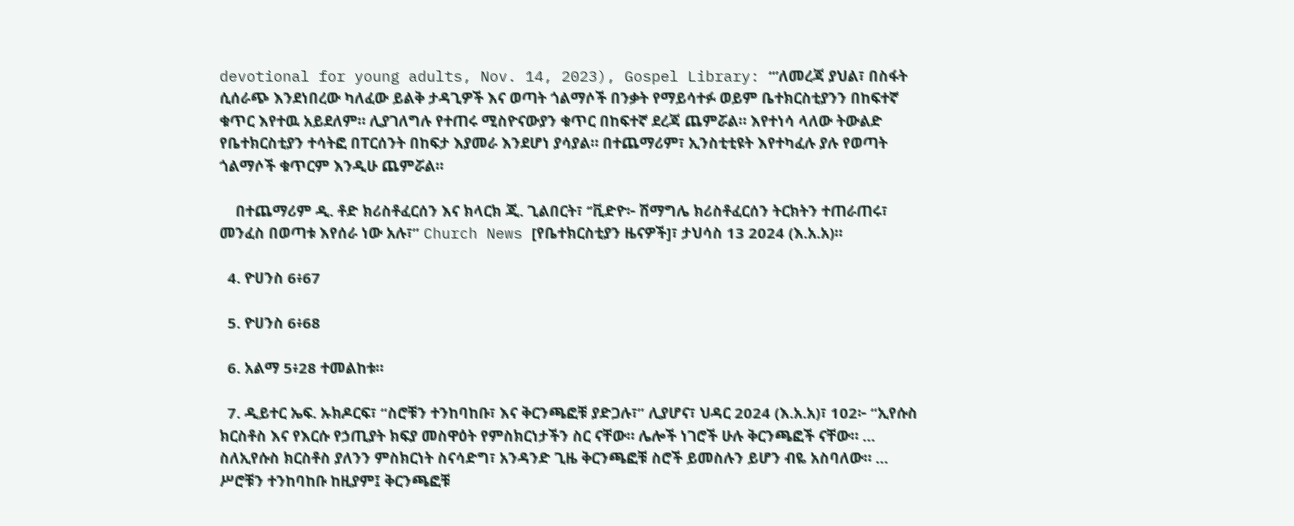devotional for young adults, Nov. 14, 2023), Gospel Library: “’ለመረጃ ያህል፣ በስፋት ሲሰራጭ እንደነበረው ካለፈው ይልቅ ታዳጊዎች እና ወጣት ጎልማሶች በንቃት የማይሳተፉ ወይም ቤተክርስቲያንን በከፍተኛ ቁጥር እየተዉ አይደለም። ሊያገለግሉ የተጠሩ ሚስዮናውያን ቁጥር በከፍተኛ ደረጃ ጨምሯል። እየተነሳ ላለው ትውልድ የቤተክርስቲያን ተሳትፎ በፐርሰንት በከፍታ እያመራ እንደሆነ ያሳያል። በተጨማሪም፣ ኢንስቲቲዩት እየተካፈሉ ያሉ የወጣት ጎልማሶች ቁጥርም እንዲሁ ጨምሯል።

    በተጨማሪም ዲ. ቶድ ክሪስቶፈርሰን እና ክላርክ ጂ. ጊልበርት፣ ‘’ቪድዮ፦ ሽማግሌ ክሪስቶፈርሰን ትርክትን ተጠራጠሩ፣ መንፈስ በወጣቱ እየሰራ ነው አሉ፣” Church News [የቤተክርስቲያን ዜናዎች]፣ ታህሳስ 13 2024 (እ.አ.አ)።

  4. ዮሀንስ 6፥67

  5. ዮሀንስ 6፥68

  6. አልማ 5፥28 ተመልከቱ።

  7. ዲይተር ኤፍ. ኡክዶርፍ፣ “ስሮቹን ተንከባከቡ፣ እና ቅርንጫፎቹ ያድጋሉ፣” ሊያሆና፣ ህዳር 2024 (እ.አ.አ)፣ 102፦ “ኢየሱስ ክርስቶስ እና የእርሱ የኃጢያት ክፍያ መስዋዕት የምስክርነታችን ስር ናቸው። ሌሎች ነገሮች ሁሉ ቅርንጫፎች ናቸው። … ስለኢየሱስ ክርስቶስ ያለንን ምስክርነት ስናሳድግ፣ አንዳንድ ጊዜ ቅርንጫፎቹ ስሮች ይመስሉን ይሆን ብዬ አስባለው። … ሥሮቹን ተንከባከቡ ከዚያም፤ ቅርንጫፎቹ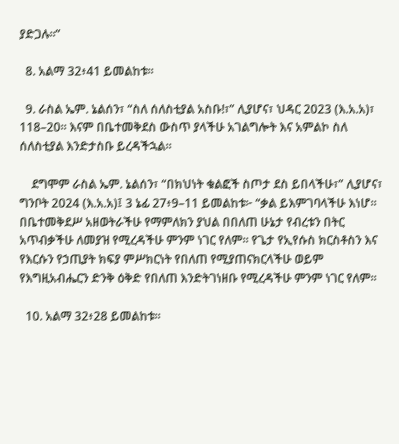ያድጋሉ።”

  8. አልማ 32፥41 ይመልከቱ።

  9. ራስል ኤም. ኔልሰን፣ “ስለ ሰለስቲያል አስቡ!፣” ሊያሆና፣ ህዳር 2023 (እ.አ.አ)፣ 118–20። እናም በቤተመቅደስ ውስጥ ያላችሁ አገልግሎት እና አምልኮ ስለ ሰለስቲያል እንድታስቡ ይረዳችኋል።

    ደግሞም ራስል ኤም. ኔልሰን፣ “በክህነት ቁልፎች ስጦታ ደስ ይበላችሁ፣” ሊያሆና፣ ግንቦት 2024 (እ.አ.አ)፤ 3 ኔፊ 27፥9–11 ይመልከቱ፦ “ቃል ይእምገባላችሁ እነሆ። በቤተመቅደሥ አዘወትራችሁ የማምለክን ያህል በበለጠ ሁኔታ የብረቱን በትር አጥብቃችሁ ለመያዝ የሚረዳችሁ ምንም ነገር የለም። የጌታ የኢየሱስ ክርስቶስን እና የእርሱን የኃጢያት ክፍያ ምሥክርነት የበለጠ የሚያጠናክርላችሁ ወይም የእግዚአብሔርን ድንቅ ዕቅድ የበለጠ እንድትገነዘቡ የሚረዳችሁ ምንም ነገር የለም።

  10. አልማ 32፥28 ይመልከቱ።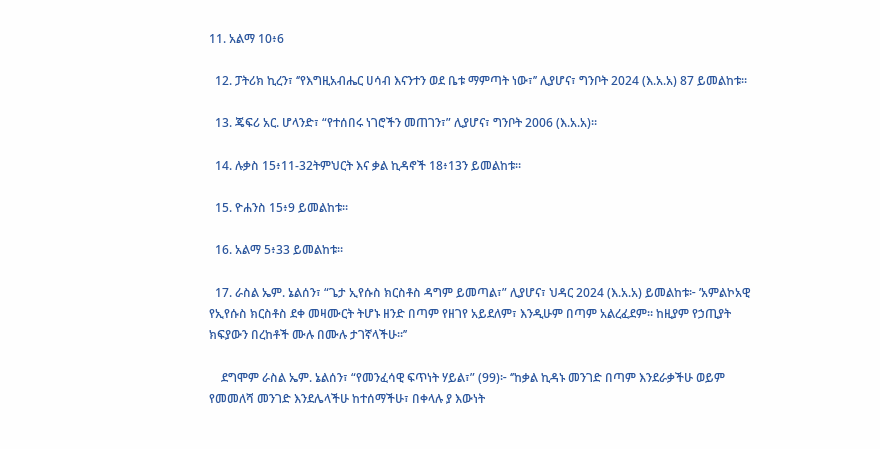11. አልማ 10፥6

  12. ፓትሪክ ኪረን፣ ‘’የእግዚአብሔር ሀሳብ እናንተን ወደ ቤቱ ማምጣት ነው፣’’ ሊያሆና፣ ግንቦት 2024 (እ.አ.አ) 87 ይመልከቱ።

  13. ጄፍሪ አር. ሆላንድ፣ “የተሰበሩ ነገሮችን መጠገን፣” ሊያሆና፣ ግንቦት 2006 (እ.አ.አ)።

  14. ሉቃስ 15፥11-32ትምህርት እና ቃል ኪዳኖች 18፥13ን ይመልከቱ።

  15. ዮሐንስ 15፥9 ይመልከቱ።

  16. አልማ 5፥33 ይመልከቱ።

  17. ራስል ኤም. ኔልሰን፣ “ጌታ ኢየሱስ ክርስቶስ ዳግም ይመጣል፣” ሊያሆና፣ ህዳር 2024 (እ.አ.አ) ይመልከቱ፦ ’አምልኮአዊ የኢየሱስ ክርስቶስ ደቀ መዛሙርት ትሆኑ ዘንድ በጣም የዘገየ አይደለም፣ እንዲሁም በጣም አልረፈደም። ከዚያም የኃጢያት ክፍያውን በረከቶች ሙሉ በሙሉ ታገኛላችሁ።’’

    ደግሞም ራስል ኤም. ኔልሰን፣ “የመንፈሳዊ ፍጥነት ሃይል፣” (99)፦ ‘’ከቃል ኪዳኑ መንገድ በጣም እንደራቃችሁ ወይም የመመለሻ መንገድ እንደሌላችሁ ከተሰማችሁ፣ በቀላሉ ያ እውነት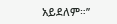አይደለም።’’